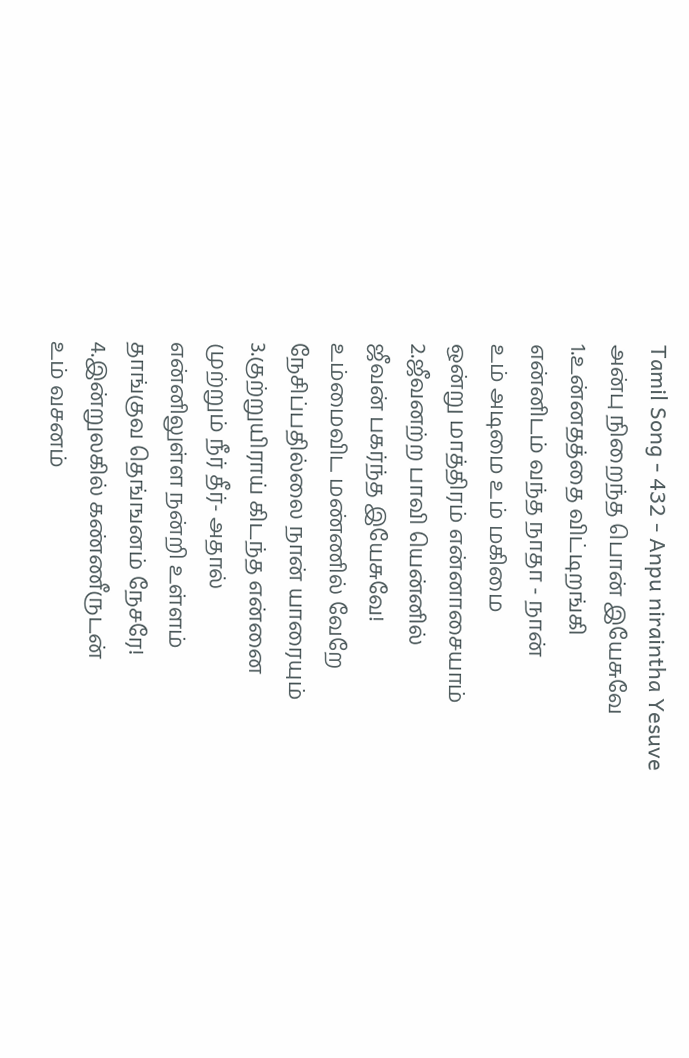Tamil Song - 432 - Anpu niraintha Yesuve
அன்பு நிறைந்த பொன் இயேசுவே
1.உன்னதத்தை விட்டிறங்கி
என்னிடம் வந்த நாதா - நான்
உம் அடிமை உம் மகிமை
ஒன்று மாத்திரம் என்னாசையாம்
2.ஜீவனற்ற பாவி யென்னில்
ஜீவன் பகர்ந்த இயேசுவே!
உம்மைவிட மண்ணில் வேறே
நேசிப்பதில்லை நான் யாரையும்
3.குற்றுயிராய் கிடந்த என்னை
முற்றும் நீர் தீர்- அதால்
என்னிலுள்ள நன்றி உள்ளம்
தாங்குவ தெங்ஙனம் நேசரே!
4.இன்றுலகில் கண்ணீருடன்
உம் வசனம்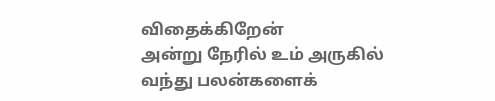விதைக்கிறேன்
அன்று நேரில் உம் அருகில்
வந்து பலன்களைக்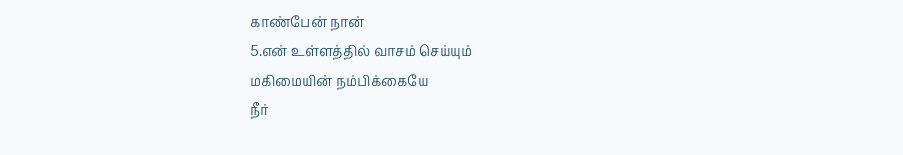காண்பேன் நான்
5.என் உள்ளத்தில் வாசம் செய்யும்
மகிமையின் நம்பிக்கையே
நீர்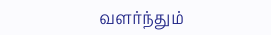வளர்ந்தும்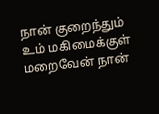நான் குறைந்தும்
உம் மகிமைக்குள் மறைவேன் நான்